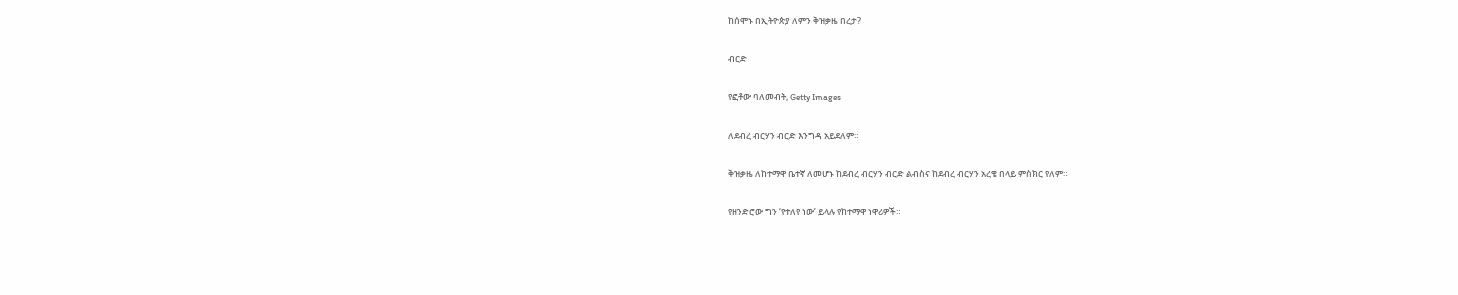ከሰሞኑ በኢትዮጵያ ለምን ቅዝቃዜ በረታ?

ብርድ

የፎቶው ባለመብት, Getty Images

ለደብረ ብርሃን ብርድ እንግዳ አይደለም።

ቅዝቃዜ ለከተማዋ ቤተኛ ለመሆኑ ከደብረ ብርሃን ብርድ ልብስና ከደብረ ብርሃን አረቄ በላይ ምስክር የለም።

የዘንድሮው ግን ‘የተለየ ነው’ ይላሉ የከተማዋ ነዋሪዎች።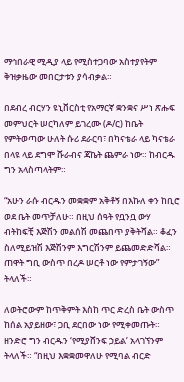ማኅበራዊ ሚዲያ ላይ የሚስተጋባው አስተያየትም ቅዝቃዜው መበርታቱን ያሳብቃል።

በደብረ ብርሃን ዩኒቨርስቲ የአማርኛ ቋንቋና ሥነ ጽሑፍ መምህርት ሠርካለም ይገረሙ (ዶ/ር) ከቤት የምትወጣው ሁለት ሱሪ ደራርባ፣ በካናቴራ ላይ ካናቴራ በላዩ ላይ ደግሞ ሹራብና ጃኬት ጨምራ ነው። ከብርዱ ግን አላስጣላትም።

“አሁን ራሱ ብርዱን መቋቋም አቅቶኝ በእኩለ ቀን ከቢሮ ወደ ቤት መጥቻለሁ። በዚህ ሰዓት የቧንቧ ውሃ ብትከፍቺ እጅሽን መልሰሽ መጨበጥ ያቅትሻል። ቆፈን ስለሚይዝሽ እጅሽንም እግርሽንም ይጨመድድሻል። ጠዋት ግቢ ውስጥ በረዶ ሠርቶ ነው የምታገኝው” ትላለች።

ለወትሮውም ከጥቅምት እስከ ጥር ድረስ ቤት ውስጥ ከሰል አያይዘው፣ ጋቢ ደርበው ነው የሚቀመጡት። ዘንድሮ ግን ብርዱን ‘የሚያሸንፍ ኃይል’ አላገኘንም ትላለች። “በዚህ እቋቋመዋለሁ የሚባል ብርድ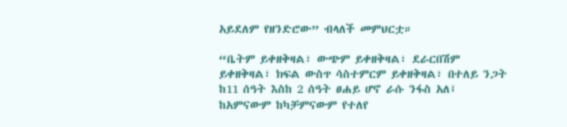አይደለም የዘንድሮው” ብላለች መምህርቷ።

“ቤትም ይቀዘቅዛል፣ ውጭም ይቀዘቅዛል፣ ደራርበሽም ይቀዘቅዛል፣ ክፍል ውስጥ ሳስተምርም ይቀዘቅዛል፣ በተለይ ንጋት ከ11 ሰዓት እስከ 2 ሰዓት ፀሐይ ሆኖ ራሱ ንፋስ አለ፤ ከአምናውም ከካቻምናውም የተለየ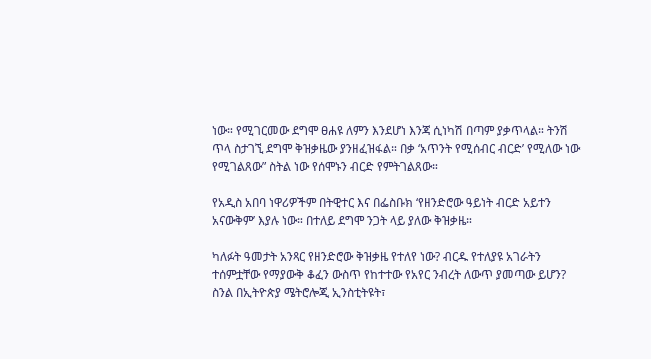ነው። የሚገርመው ደግሞ ፀሐዩ ለምን እንደሆነ እንጃ ሲነካሽ በጣም ያቃጥላል። ትንሽ ጥላ ስታገኚ ደግሞ ቅዝቃዜው ያንዘፈዝፋል። በቃ ‘አጥንት የሚሰብር ብርድ’ የሚለው ነው የሚገልጸው” ስትል ነው የሰሞኑን ብርድ የምትገልጸው።

የአዲስ አበባ ነዋሪዎችም በትዊተር እና በፌስቡክ ‘የዘንድሮው ዓይነት ብርድ አይተን አናውቅም’ እያሉ ነው። በተለይ ደግሞ ንጋት ላይ ያለው ቅዝቃዜ።

ካለፉት ዓመታት አንጻር የዘንድሮው ቅዝቃዜ የተለየ ነው? ብርዱ የተለያዩ አገራትን ተሰምቷቸው የማያውቅ ቆፈን ውስጥ የከተተው የአየር ንብረት ለውጥ ያመጣው ይሆን? ስንል በኢትዮጵያ ሜትሮሎጂ ኢንስቲትዩት፣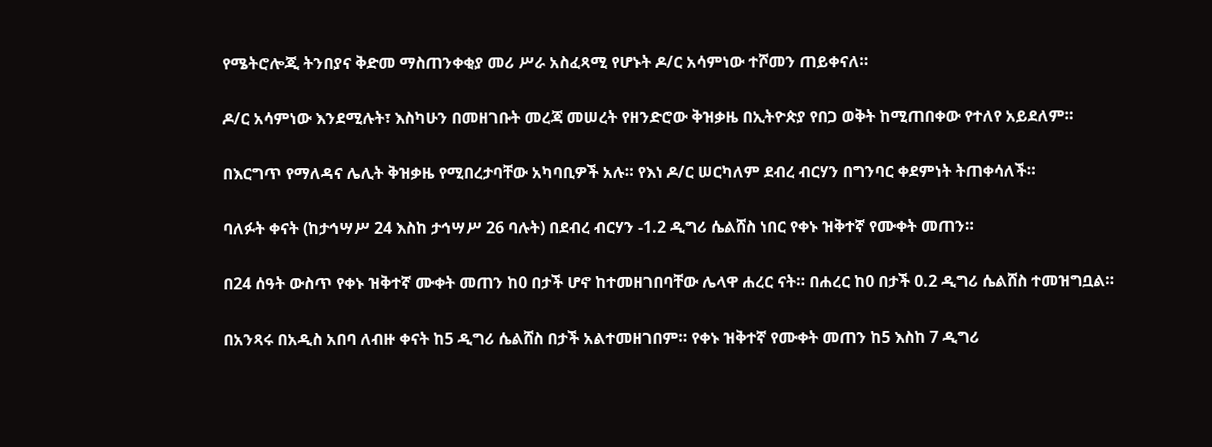የሜትሮሎጂ ትንበያና ቅድመ ማስጠንቀቂያ መሪ ሥራ አስፈጻሚ የሆኑት ዶ/ር አሳምነው ተሾመን ጠይቀናለ።

ዶ/ር አሳምነው እንደሚሉት፣ እስካሁን በመዘገቡት መረጃ መሠረት የዘንድሮው ቅዝቃዜ በኢትዮጵያ የበጋ ወቅት ከሚጠበቀው የተለየ አይደለም።

በእርግጥ የማለዳና ሌሊት ቅዝቃዜ የሚበረታባቸው አካባቢዎች አሉ። የእነ ዶ/ር ሠርካለም ደብረ ብርሃን በግንባር ቀደምነት ትጠቀሳለች።

ባለፉት ቀናት (ከታኅሣሥ 24 እስከ ታኅሣሥ 26 ባሉት) በደብረ ብርሃን -1.2 ዲግሪ ሴልሸስ ነበር የቀኑ ዝቅተኛ የሙቀት መጠን።

በ24 ሰዓት ውስጥ የቀኑ ዝቅተኛ ሙቀት መጠን ከ0 በታች ሆኖ ከተመዘገበባቸው ሌላዋ ሐረር ናት። በሐረር ከ0 በታች 0.2 ዲግሪ ሴልሸስ ተመዝግቧል።

በአንጻሩ በአዲስ አበባ ለብዙ ቀናት ከ5 ዲግሪ ሴልሸስ በታች አልተመዘገበም። የቀኑ ዝቅተኛ የሙቀት መጠን ከ5 እስከ 7 ዲግሪ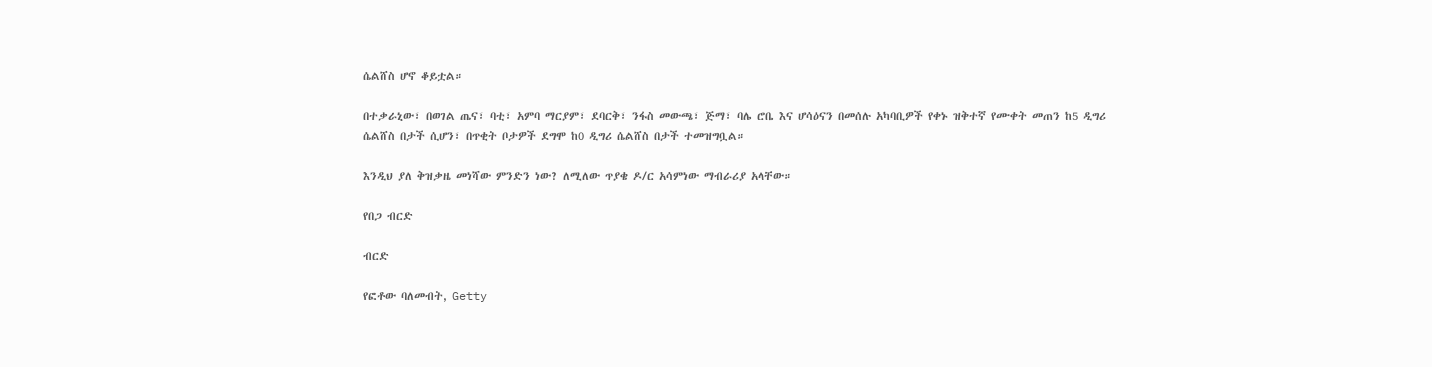ሴልሸስ ሆኖ ቆይቷል።

በተቃራኒው፣ በወገል ጤና፣ ባቲ፣ አምባ ማርያም፣ ደባርቅ፣ ንፋስ መውጫ፣ ጅማ፣ ባሌ ሮቤ እና ሆሳዕናን በመሰሉ አካባቢዎች የቀኑ ዝቅተኛ የሙቀት መጠን ከ5 ዲግሪ ሴልሸስ በታች ሲሆን፣ በጥቂት ቦታዎች ደግሞ ከ0 ዲግሪ ሴልሸስ በታች ተመዝግቧል።

እንዲህ ያለ ቅዝቃዜ መነሻው ምንድን ነው? ለሚለው ጥያቄ ዶ/ር አሳምነው ማብራሪያ አላቸው።

የበጋ ብርድ

ብርድ

የፎቶው ባለመብት, Getty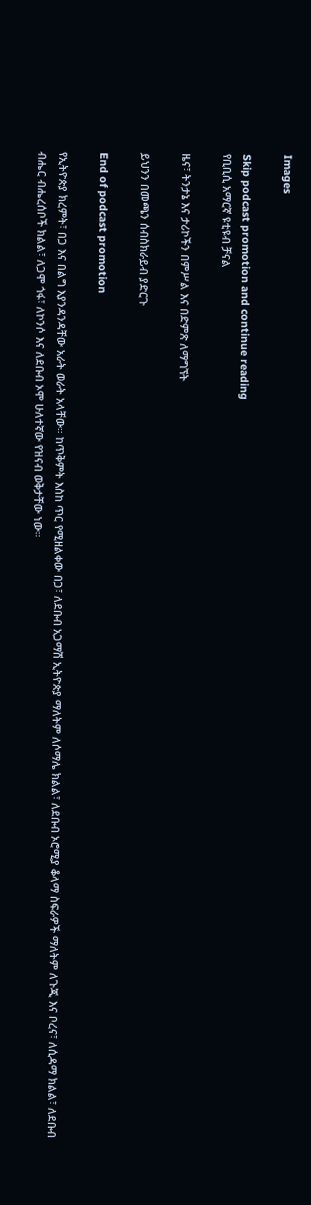Images

Skip podcast promotion and continue reading
የቢቢሲ አማርኛ ዩቲዩብ ቻናል

ዜና፣ ትንታኔ እና ታሪኮችን በምሥል እና በድምጽ ለማግኘት

ይህንን በመጫን ሰብስክራይብ ያድርጉ

End of podcast promotion

የኢትዮጵያ ክረምት፣ በጋ እና በልግ እያንዳንዳቸው አራት ወራት አላቸው። ከጥቅምት እስከ ጥር የሚዘልቀው በጋ፣ ለደቡብ አጋማሽ ኢትዮጵያ ማለትም ለሶማሌ ክልል፣ ለደቡብ ኦሮሚያ ቆላማ ስፍራዎች ማለትም ለጉጂ እና ቦረና፣ ለሲዳማ ክልል፣ ለደቡብ ብሔር ብሔረሰቦች ክልል፣ ለጋሞ ጎፋ፣ ለኮንሶ እና ለደቡብ ኦሞ ሁለተኛው የዝናብ ወቅታቸው ነው።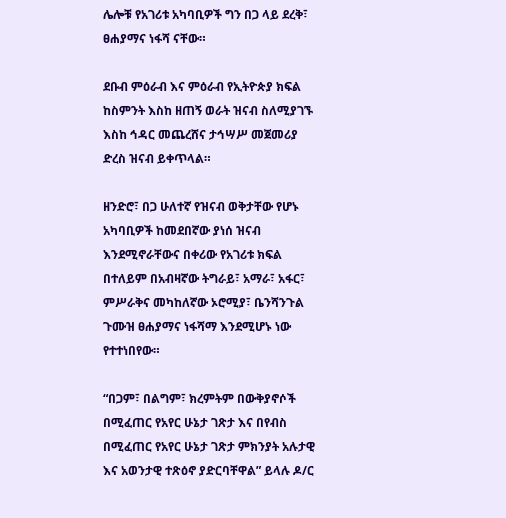ሌሎቹ የአገሪቱ አካባቢዎች ግን በጋ ላይ ደረቅ፣ ፀሐያማና ነፋሻ ናቸው።

ደቡብ ምዕራብ እና ምዕራብ የኢትዮጵያ ክፍል ከስምንት እስከ ዘጠኝ ወራት ዝናብ ስለሚያገኙ እስከ ኅዳር መጨረሸና ታኅሣሥ መጀመሪያ ድረስ ዝናብ ይቀጥላል።

ዘንድሮ፣ በጋ ሁለተኛ የዝናብ ወቅታቸው የሆኑ አካባቢዎች ከመደበኛው ያነሰ ዝናብ እንደሚኖራቸውና በቀሪው የአገሪቱ ክፍል በተለይም በአብዛኛው ትግራይ፣ አማራ፣ አፋር፣ ምሥራቅና መካከለኛው ኦሮሚያ፣ ቤንሻንጉል ጉሙዝ ፀሐያማና ነፋሻማ እንደሚሆኑ ነው የተተነበየው።

“በጋም፣ በልግም፣ ክረምትም በውቅያኖሶች በሚፈጠር የአየር ሁኔታ ገጽታ እና በየብስ በሚፈጠር የአየር ሁኔታ ገጽታ ምክንያት አሉታዊ እና አወንታዊ ተጽዕኖ ያድርባቸዋል” ይላሉ ዶ/ር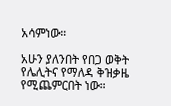አሳምነው።

አሁን ያለንበት የበጋ ወቅት የሌሊትና የማለዳ ቅዝቃዜ የሚጨምርበት ነው።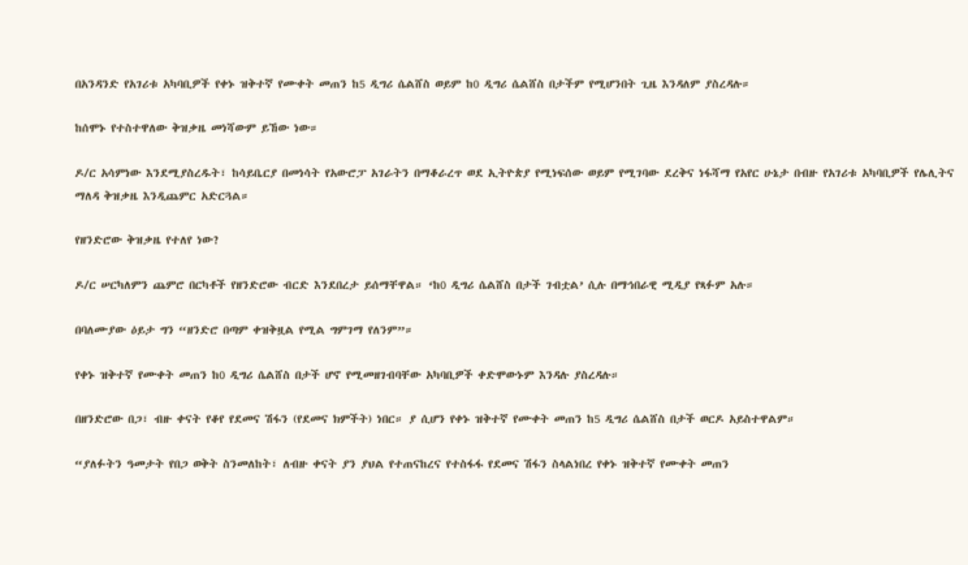በአንዳንድ የአገሪቱ አካባቢዎች የቀኑ ዝቅተኛ የሙቀት መጠን ከ5 ዲግሪ ሴልሸስ ወይም ከ0 ዲግሪ ሴልሸስ በታችም የሚሆንበት ጊዜ እንዳለም ያስረዳሉ።

ከሰሞኑ የተስተዋለው ቅዝቃዜ መነሻውም ይኸው ነው።

ዶ/ር አሳምነው እንደሚያስረዱት፣ ከሳይቤርያ በመነሳት የአውሮፓ አገራትን በማቆራረጥ ወደ ኢትዮጵያ የሚነፍሰው ወይም የሚገባው ደረቅና ነፋሻማ የአየር ሁኔታ በብዙ የአገሪቱ አካባቢዎች የሌሊትና ማለዳ ቅዝቃዜ እንዲጨምር አድርጓል።

የዘንድሮው ቅዝቃዜ የተለየ ነው?

ዶ/ር ሠርካለምን ጨምሮ በርካቶች የዘንድሮው ብርድ እንደበረታ ይሰማቸዋል። ‘ከ0 ዲግሪ ሴልሸስ በታች ገብቷል’ ሲሉ በማኅበራዊ ሚዲያ የጻፉም አሉ።

በባለሙያው ዕይታ ግን “ዘንድሮ በጣም ቀዝቅዟል የሚል ግምገማ የለንም”።

የቀኑ ዝቅተኛ የሙቀት መጠን ከ0 ዲግሪ ሴልሸስ በታች ሆኖ የሚመዘገብባቸው አካባቢዎች ቀድሞውኑም እንዳሉ ያስረዳሉ።

በዘንድሮው በጋ፣ ብዙ ቀናት የቆየ የደመና ሽፋን (የደመና ክምችት) ነበር። ያ ሲሆን የቀኑ ዝቅተኛ የሙቀት መጠን ከ5 ዲግሪ ሴልሸስ በታች ወርዶ አይስተዋልም።

“ያለፉትን ዓመታት የበጋ ወቅት ስንመለከት፣ ለብዙ ቀናት ያን ያህል የተጠናከረና የተስፋፋ የደመና ሽፋን ስላልነበረ የቀኑ ዝቅተኛ የሙቀት መጠን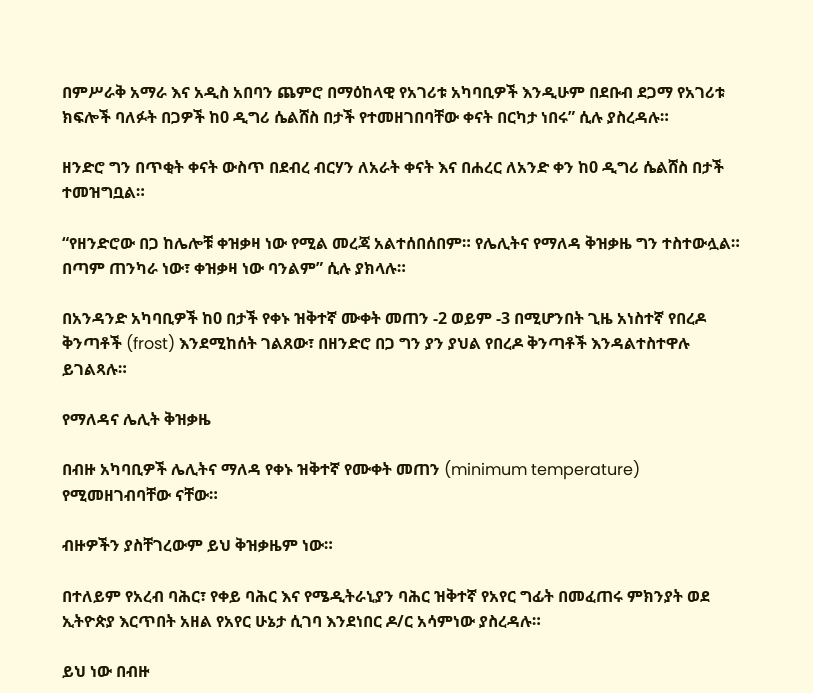በምሥራቅ አማራ እና አዲስ አበባን ጨምሮ በማዕከላዊ የአገሪቱ አካባቢዎች እንዲሁም በደቡብ ደጋማ የአገሪቱ ክፍሎች ባለፉት በጋዎች ከ0 ዲግሪ ሴልሸስ በታች የተመዘገበባቸው ቀናት በርካታ ነበሩ” ሲሉ ያስረዳሉ።

ዘንድሮ ግን በጥቂት ቀናት ውስጥ በደብረ ብርሃን ለአራት ቀናት እና በሐረር ለአንድ ቀን ከ0 ዲግሪ ሴልሸስ በታች ተመዝግቧል።

“የዘንድሮው በጋ ከሌሎቹ ቀዝቃዛ ነው የሚል መረጃ አልተሰበሰበም። የሌሊትና የማለዳ ቅዝቃዜ ግን ተስተውሏል። በጣም ጠንካራ ነው፣ ቀዝቃዛ ነው ባንልም” ሲሉ ያክላሉ።

በአንዳንድ አካባቢዎች ከ0 በታች የቀኑ ዝቅተኛ ሙቀት መጠን -2 ወይም -3 በሚሆንበት ጊዜ አነስተኛ የበረዶ ቅንጣቶች (frost) እንደሚከሰት ገልጸው፣ በዘንድሮ በጋ ግን ያን ያህል የበረዶ ቅንጣቶች እንዳልተስተዋሉ ይገልጻሉ።

የማለዳና ሌሊት ቅዝቃዜ

በብዙ አካባቢዎች ሌሊትና ማለዳ የቀኑ ዝቅተኛ የሙቀት መጠን (minimum temperature) የሚመዘገብባቸው ናቸው።

ብዙዎችን ያስቸገረውም ይህ ቅዝቃዜም ነው።

በተለይም የአረብ ባሕር፣ የቀይ ባሕር እና የሜዲትራኒያን ባሕር ዝቅተኛ የአየር ግፊት በመፈጠሩ ምክንያት ወደ ኢትዮጵያ እርጥበት አዘል የአየር ሁኔታ ሲገባ እንደነበር ዶ/ር አሳምነው ያስረዳሉ።

ይህ ነው በብዙ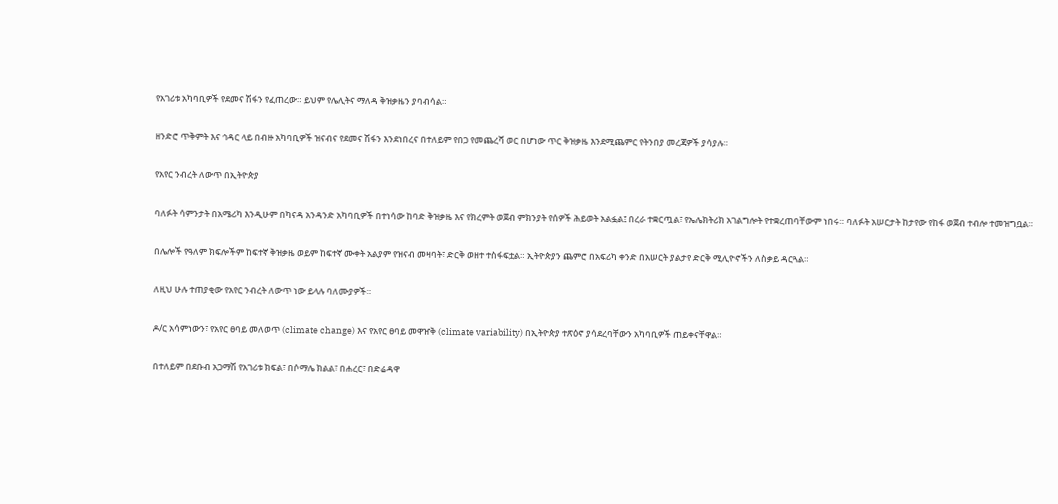የአገሪቱ አካባቢዎች የደመና ሽፋን የፈጠረው። ይህም የሌሊትና ማለዳ ቅዝቃዜን ያባብሳል።

ዘንድሮ ጥቅምት እና ኅዳር ላይ በብዙ አካባቢዎች ዝናብና የደመና ሽፋን እንደነበረና በተለይም የበጋ የመጨረሻ ወር በሆነው ጥር ቅዝቃዜ እንደሚጨምር የትንበያ መረጃዎች ያሳያሉ።

የአየር ንብረት ለውጥ በኢትዮጵያ

ባለፉት ሳምንታት በአሜሪካ እንዲሁም በካናዳ አንዳንድ አካባቢዎች በተነሳው ከባድ ቅዝቃዜ እና የክረምት ወጀብ ምክንያት የሰዎች ሕይወት አልፏል፤ በረራ ተቋርጧል፣ የኤሌክትሪክ አገልግሎት የተቋረጠባቸውም ነበሩ። ባለፉት አሠርታት ከታየው የከፋ ወጀብ ተብሎ ተመዝግቧል።

በሌሎች የዓለም ክፍሎችም ከፍተኛ ቅዝቃዜ ወይም ከፍተኛ ሙቀት አልያም የዝናብ መዛባት፣ ድርቅ ወዘተ ተስፋፍቷል። ኢትዮጵያን ጨምሮ በአፍሪካ ቀንድ በአሠርት ያልታየ ድርቅ ሚሊዮኖችን ለስቃይ ዳርጓል።

ለዚህ ሁሉ ተጠያቂው የአየር ንብረት ለውጥ ነው ይላሉ ባለሙያዎች።

ዶ/ር አሳምነውን፣ የአየር ፀባይ መለወጥ (climate change) እና የአየር ፀባይ መዋዠቅ (climate variability) በኢትዮጵያ ተጽዕኖ ያሳደረባቸውን አካባቢዎች ጠይቀናቸዋል።

በተለይም በደቡብ አጋማሽ የአገሪቱ ክፍል፣ በሶማሌ ክልል፣ በሐረር፣ በድሬዳዋ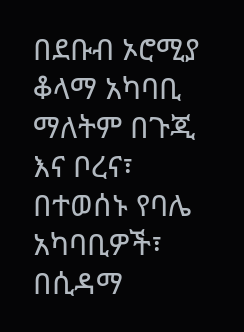በደቡብ ኦሮሚያ ቆላማ አካባቢ ማለትም በጉጂ እና ቦረና፣ በተወሰኑ የባሌ አካባቢዎች፣ በሲዳማ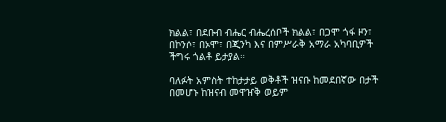ክልል፣ በደቡብ ብሔር ብሔረሰቦች ክልል፣ በጋሞ ጎፋ ዞን፣ በኮንሶ፣ በኦሞ፣ በጂንካ እና በምሥራቅ አማራ አካባቢዎች ችግሩ ጎልቶ ይታያል።

ባለፉት አምስት ተከታታይ ወቅቶች ዝናቡ ከመደበኛው በታች በመሆኑ ከዝናብ መዋዠቅ ወይም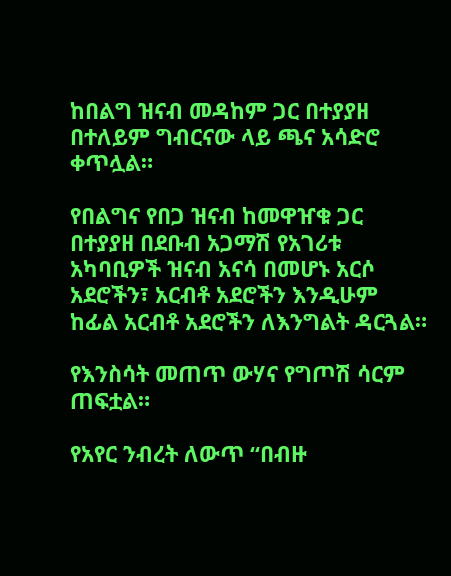ከበልግ ዝናብ መዳከም ጋር በተያያዘ በተለይም ግብርናው ላይ ጫና አሳድሮ ቀጥሏል።

የበልግና የበጋ ዝናብ ከመዋዠቁ ጋር በተያያዘ በደቡብ አጋማሽ የአገሪቱ አካባቢዎች ዝናብ አናሳ በመሆኑ አርሶ አደሮችን፣ አርብቶ አደሮችን እንዲሁም ከፊል አርብቶ አደሮችን ለእንግልት ዳርጓል።

የእንስሳት መጠጥ ውሃና የግጦሽ ሳርም ጠፍቷል።

የአየር ንብረት ለውጥ “በብዙ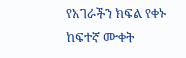የአገራችን ክፍል የቀኑ ከፍተኛ ሙቀት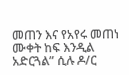መጠን እና የአየሩ መጠነ ሙቀት ከፍ እንዲል አድርጓል” ሲሉ ዶ/ር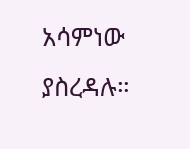አሳምነው ያስረዳሉ።